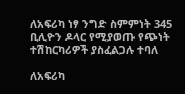ለአፍሪካ ነፃ ንግድ ስምምነት 345 ቢሊዮን ዶላር የሚያወጡ የጭነት ተሽከርካሪዎች ያስፈልጋሉ ተባለ

ለአፍሪካ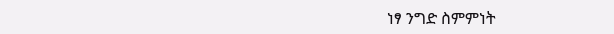ነፃ ንግድ ስምምነት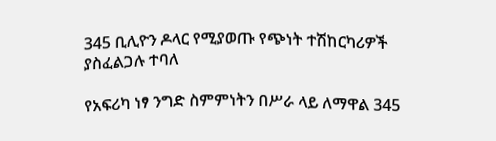345 ቢሊዮን ዶላር የሚያወጡ የጭነት ተሽከርካሪዎች ያስፈልጋሉ ተባለ

የአፍሪካ ነፃ ንግድ ስምምነትን በሥራ ላይ ለማዋል 345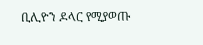ቢሊዮን ዶላር የሚያወጡ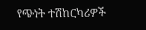የጭነት ተሽከርካሪዎች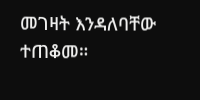መገዛት እንዳለባቸው ተጠቆመ።